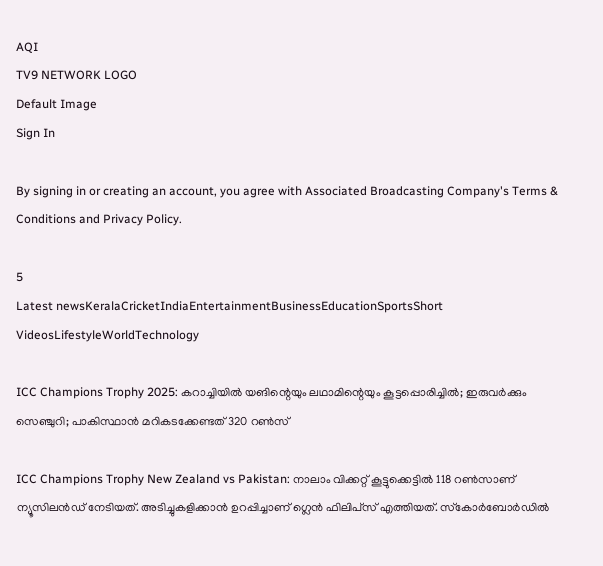AQI
TV9 NETWORK LOGO
Default Image
Sign In

By signing in or creating an account, you agree with Associated Broadcasting Company's Terms & Conditions and Privacy Policy.

5
Latest newsKeralaCricketIndiaEntertainmentBusinessEducationSportsShort VideosLifestyleWorldTechnology

ICC Champions Trophy 2025: കറാച്ചിയില്‍ യങിന്റെയും ലഥാമിന്റെയും കൂട്ടപ്പൊരിച്ചില്‍; ഇരുവര്‍ക്കും സെഞ്ചുറി; പാകിസ്ഥാന്‍ മറികടക്കേണ്ടത് 320 റണ്‍സ്‌

ICC Champions Trophy New Zealand vs Pakistan: നാലാം വിക്കറ്റ് കൂട്ടുക്കെട്ടില്‍ 118 റണ്‍സാണ് ന്യൂസിലന്‍ഡ് നേടിയത്. അടിച്ചുകളിക്കാന്‍ ഉറപ്പിച്ചാണ് ഗ്ലെന്‍ ഫിലിപ്‌സ് എത്തിയത്. സ്‌കോര്‍ബോര്‍ഡില്‍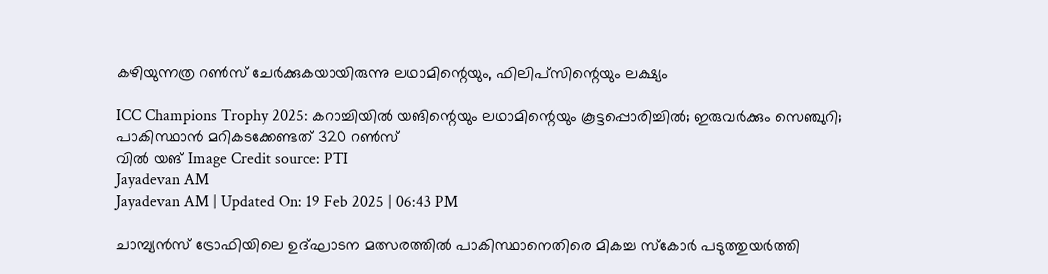കഴിയുന്നത്ര റണ്‍സ് ചേര്‍ക്കുകയായിരുന്നു ലഥാമിന്റെയും, ഫിലിപ്‌സിന്റെയും ലക്ഷ്യം

ICC Champions Trophy 2025: കറാച്ചിയില്‍ യങിന്റെയും ലഥാമിന്റെയും കൂട്ടപ്പൊരിച്ചില്‍; ഇരുവര്‍ക്കും സെഞ്ചുറി; പാകിസ്ഥാന്‍ മറികടക്കേണ്ടത് 320 റണ്‍സ്‌
വില്‍ യങ്‌ Image Credit source: PTI
Jayadevan AM
Jayadevan AM | Updated On: 19 Feb 2025 | 06:43 PM

ചാമ്പ്യന്‍സ് ട്രോഫിയിലെ ഉദ്ഘാടന മത്സരത്തില്‍ പാകിസ്ഥാനെതിരെ മികച്ച സ്‌കോര്‍ പടുത്തുയര്‍ത്തി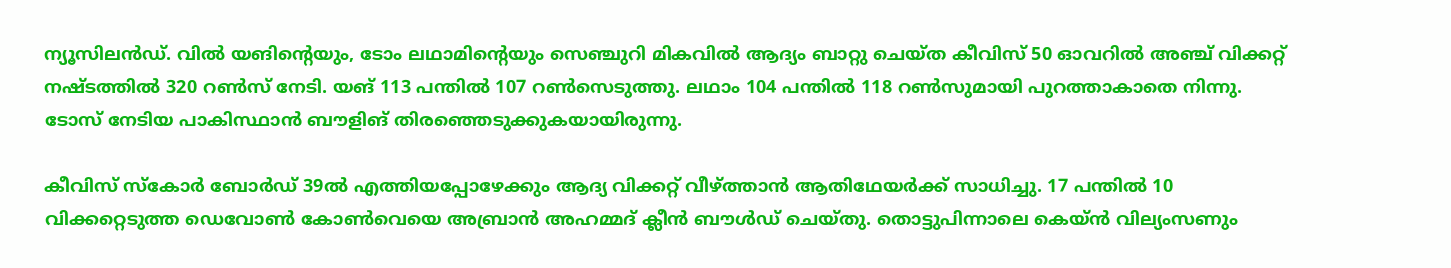ന്യൂസിലന്‍ഡ്. വില്‍ യങിന്റെയും, ടോം ലഥാമിന്റെയും സെഞ്ചുറി മികവില്‍ ആദ്യം ബാറ്റു ചെയ്ത കീവിസ് 50 ഓവറില്‍ അഞ്ച് വിക്കറ്റ് നഷ്ടത്തില്‍ 320 റണ്‍സ് നേടി. യങ് 113 പന്തില്‍ 107 റണ്‍സെടുത്തു. ലഥാം 104 പന്തില്‍ 118 റണ്‍സുമായി പുറത്താകാതെ നിന്നു. ടോസ് നേടിയ പാകിസ്ഥാന്‍ ബൗളിങ് തിരഞ്ഞെടുക്കുകയായിരുന്നു.

കീവിസ് സ്‌കോര്‍ ബോര്‍ഡ് 39ല്‍ എത്തിയപ്പോഴേക്കും ആദ്യ വിക്കറ്റ് വീഴ്ത്താന്‍ ആതിഥേയര്‍ക്ക് സാധിച്ചു. 17 പന്തില്‍ 10 വിക്കറ്റെടുത്ത ഡെവോണ്‍ കോണ്‍വെയെ അബ്രാന്‍ അഹമ്മദ് ക്ലീന്‍ ബൗള്‍ഡ് ചെയ്തു. തൊട്ടുപിന്നാലെ കെയ്ന്‍ വില്യംസണും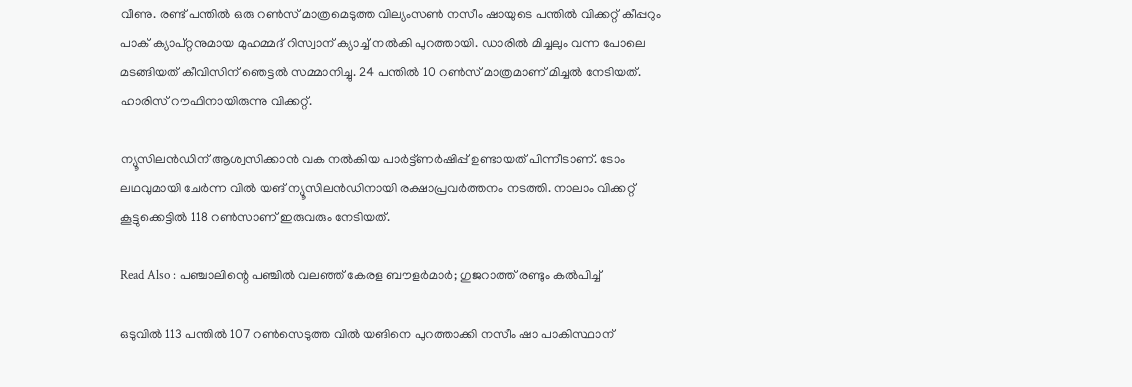വീണു. രണ്ട് പന്തില്‍ ഒരു റണ്‍സ് മാത്രമെടുത്ത വില്യംസണ്‍ നസീം ഷായുടെ പന്തില്‍ വിക്കറ്റ് കീപ്പറും പാക് ക്യാപ്റ്റനുമായ മുഹമ്മദ് റിസ്വാന് ക്യാച്ച് നല്‍കി പുറത്തായി. ഡാരില്‍ മിച്ചലും വന്ന പോലെ മടങ്ങിയത് കീവിസിന് ഞെട്ടല്‍ സമ്മാനിച്ചു. 24 പന്തില്‍ 10 റണ്‍സ് മാത്രമാണ് മിച്ചല്‍ നേടിയത്. ഹാരിസ് റൗഫിനായിരുന്നു വിക്കറ്റ്.

ന്യൂസിലന്‍ഡിന് ആശ്വസിക്കാന്‍ വക നല്‍കിയ പാര്‍ട്ട്ണര്‍ഷിപ്പ് ഉണ്ടായത് പിന്നീടാണ്. ടോം ലഥവുമായി ചേര്‍ന്ന വില്‍ യങ് ന്യൂസിലന്‍ഡിനായി രക്ഷാപ്രവര്‍ത്തനം നടത്തി. നാലാം വിക്കറ്റ് കൂട്ടുക്കെട്ടില്‍ 118 റണ്‍സാണ് ഇരുവരും നേടിയത്.

Read Also : പഞ്ചാലിന്റെ പഞ്ചില്‍ വലഞ്ഞ് കേരള ബൗളര്‍മാര്‍; ഗുജറാത്ത് രണ്ടും കല്‍പിച്ച്‌

ഒടുവില്‍ 113 പന്തില്‍ 107 റണ്‍സെടുത്ത വില്‍ യങിനെ പുറത്താക്കി നസീം ഷാ പാകിസ്ഥാന്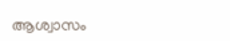ആശ്വാസം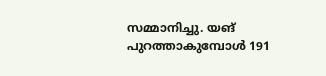സമ്മാനിച്ചു. യങ് പുറത്താകുമ്പോള്‍ 191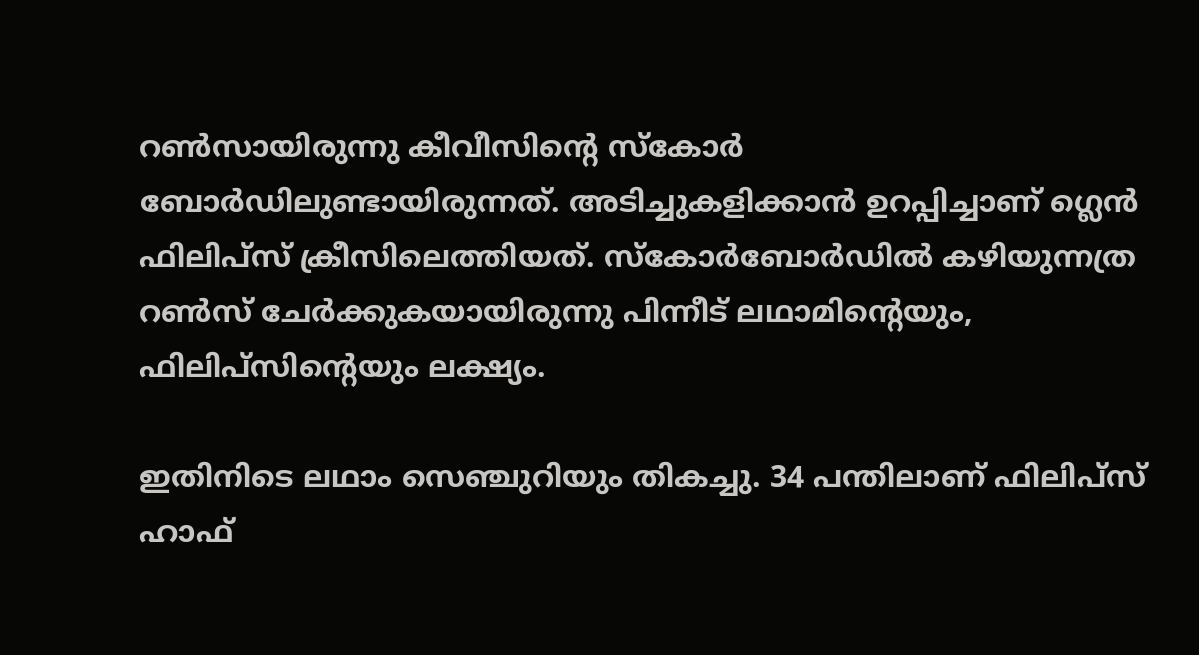റണ്‍സായിരുന്നു കീവീസിന്റെ സ്‌കോര്‍ ബോര്‍ഡിലുണ്ടായിരുന്നത്. അടിച്ചുകളിക്കാന്‍ ഉറപ്പിച്ചാണ് ഗ്ലെന്‍ ഫിലിപ്‌സ് ക്രീസിലെത്തിയത്. സ്‌കോര്‍ബോര്‍ഡില്‍ കഴിയുന്നത്ര റണ്‍സ് ചേര്‍ക്കുകയായിരുന്നു പിന്നീട് ലഥാമിന്റെയും, ഫിലിപ്‌സിന്റെയും ലക്ഷ്യം.

ഇതിനിടെ ലഥാം സെഞ്ചുറിയും തികച്ചു. 34 പന്തിലാണ് ഫിലിപ്‌സ് ഹാഫ്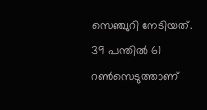സെഞ്ചുറി നേടിയത്. 39 പന്തില്‍ 61 റണ്‍സെടുത്താണ്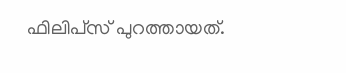ഫിലിപ്‌സ് പുറത്തായത്.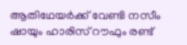ആതിഥേയര്‍ക്ക് വേണ്ടി നസീം ഷായും ഹാരിസ് റൗഫും രണ്ട്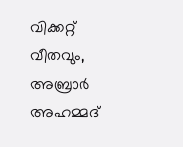വിക്കറ്റ് വീതവും, അബ്രാര്‍ അഹമ്മദ്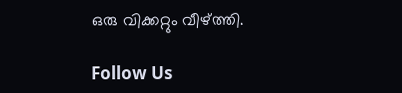ഒരു വിക്കറ്റും വീഴ്ത്തി.

Follow Us